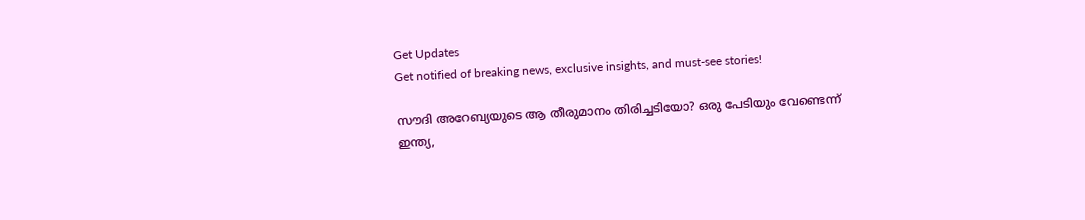Get Updates
Get notified of breaking news, exclusive insights, and must-see stories!

സൗദി അറേബ്യയുടെ ആ തീരുമാനം തിരിച്ചടിയോ? ഒരു പേടിയും വേണ്ടെന്ന് ഇന്ത്യ,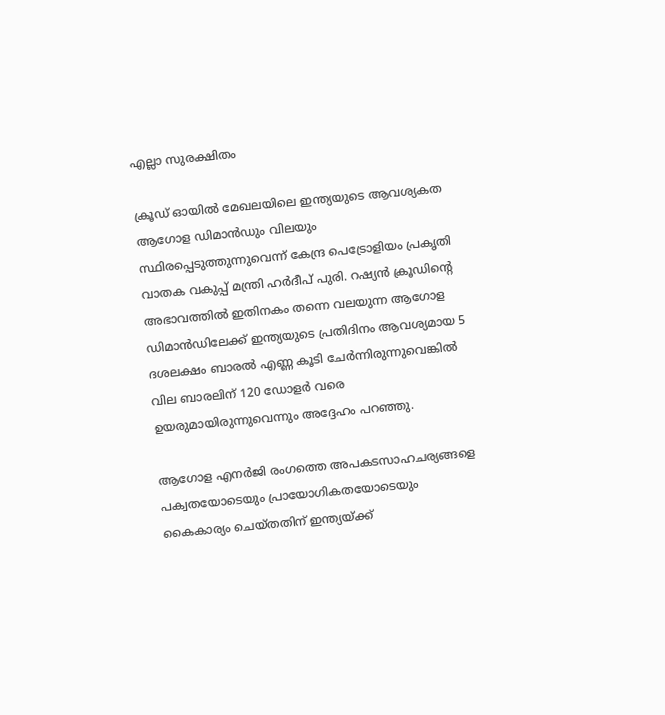എല്ലാ സുരക്ഷിതം

ക്രൂഡ് ഓയില്‍ മേഖലയിലെ ഇന്ത്യയുടെ ആവശ്യകത ആഗോള ഡിമാൻഡും വിലയും സ്ഥിരപ്പെടുത്തുന്നുവെന്ന് കേന്ദ്ര പെട്രോളിയം പ്രകൃതി വാതക വകുപ്പ് മന്ത്രി ഹർദീപ് പുരി. റഷ്യൻ ക്രൂഡിൻ്റെ അഭാവത്തിൽ ഇതിനകം തന്നെ വലയുന്ന ആഗോള ഡിമാൻഡിലേക്ക് ഇന്ത്യയുടെ പ്രതിദിനം ആവശ്യമായ 5 ദശലക്ഷം ബാരൽ എണ്ണ കൂടി ചേർന്നിരുന്നുവെങ്കില്‍ വില ബാരലിന് 120 ഡോളർ വരെ ഉയരുമായിരുന്നുവെന്നും അദ്ദേഹം പറഞ്ഞു.

ആഗോള എനർജി രംഗത്തെ അപകടസാഹചര്യങ്ങളെ പക്വതയോടെയും പ്രായോഗികതയോടെയും കൈകാര്യം ചെയ്തതിന് ഇന്ത്യയ്ക്ക്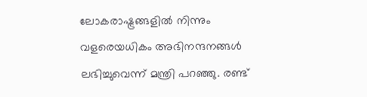ലോകരാഷ്ട്രങ്ങളില്‍ നിന്നും വളരെയധികം അഭിനന്ദനങ്ങൾ ലഭിച്ചുവെന്ന് മന്ത്രി പറഞ്ഞു. രണ്ട്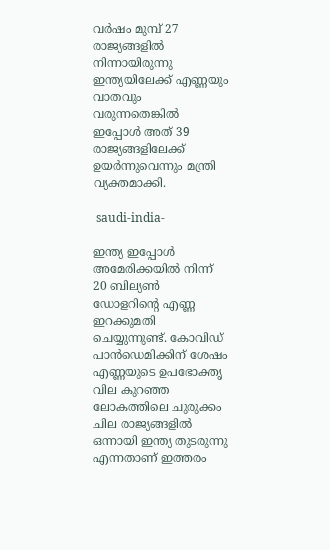വർഷം മുമ്പ് 27 രാജ്യങ്ങളിൽ നിന്നായിരുന്നു ഇന്ത്യയിലേക്ക് എണ്ണയും വാതവും വരുന്നതെങ്കില്‍ ഇപ്പോള്‍ അത് 39 രാജ്യങ്ങളിലേക്ക് ഉയർന്നുവെന്നും മന്ത്രി വ്യക്തമാക്കി.

 saudi-india-

ഇന്ത്യ ഇപ്പോൾ അമേരിക്കയിൽ നിന്ന് 20 ബില്യൺ ഡോളറിൻ്റെ എണ്ണ ഇറക്കുമതി ചെയ്യുന്നുണ്ട്. കോവിഡ് പാൻഡെമിക്കിന് ശേഷം എണ്ണയുടെ ഉപഭോക്തൃ വില കുറഞ്ഞ ലോകത്തിലെ ചുരുക്കം ചില രാജ്യങ്ങളിൽ ഒന്നായി ഇന്ത്യ തുടരുന്നു എന്നതാണ് ഇത്തരം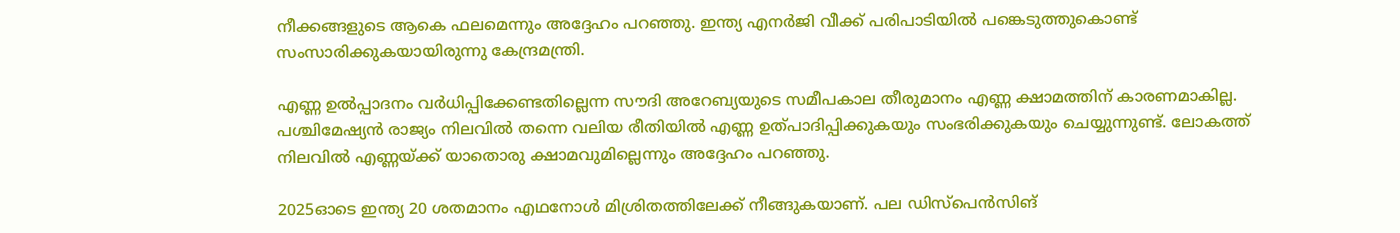നീക്കങ്ങളുടെ ആകെ ഫലമെന്നും അദ്ദേഹം പറഞ്ഞു. ഇന്ത്യ എനർജി വീക്ക് പരിപാടിയില്‍ പങ്കെടുത്തുകൊണ്ട് സംസാരിക്കുകയായിരുന്നു കേന്ദ്രമന്ത്രി.

എണ്ണ ഉൽപ്പാദനം വർധിപ്പിക്കേണ്ടതില്ലെന്ന സൗദി അറേബ്യയുടെ സമീപകാല തീരുമാനം എണ്ണ ക്ഷാമത്തിന് കാരണമാകില്ല. പശ്ചിമേഷ്യൻ രാജ്യം നിലവില്‍ തന്നെ വലിയ രീതിയില്‍ എണ്ണ ഉത്പാദിപ്പിക്കുകയും സംഭരിക്കുകയും ചെയ്യുന്നുണ്ട്. ലോകത്ത് നിലവില്‍ എണ്ണയ്ക്ക് യാതൊരു ക്ഷാമവുമില്ലെന്നും അദ്ദേഹം പറഞ്ഞു.

2025ഓടെ ഇന്ത്യ 20 ശതമാനം എഥനോൾ മിശ്രിതത്തിലേക്ക് നീങ്ങുകയാണ്. പല ഡിസ്പെൻസിങ്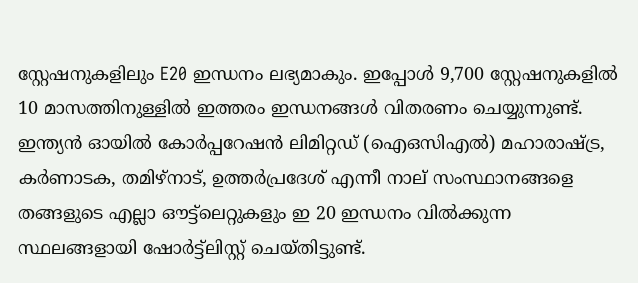സ്റ്റേഷനുകളിലും E20 ഇന്ധനം ലഭ്യമാകും. ഇപ്പോൾ 9,700 സ്റ്റേഷനുകളിൽ 10 മാസത്തിനുള്ളിൽ ഇത്തരം ഇന്ധനങ്ങൾ വിതരണം ചെയ്യുന്നുണ്ട്. ഇന്ത്യൻ ഓയിൽ കോർപ്പറേഷൻ ലിമിറ്റഡ് (ഐഒസിഎൽ) മഹാരാഷ്ട്ര, കർണാടക, തമിഴ്‌നാട്, ഉത്തർപ്രദേശ് എന്നീ നാല് സംസ്ഥാനങ്ങളെ തങ്ങളുടെ എല്ലാ ഔട്ട്‌ലെറ്റുകളും ഇ 20 ഇന്ധനം വിൽക്കുന്ന സ്ഥലങ്ങളായി ഷോർട്ട്‌ലിസ്റ്റ് ചെയ്തിട്ടുണ്ട്.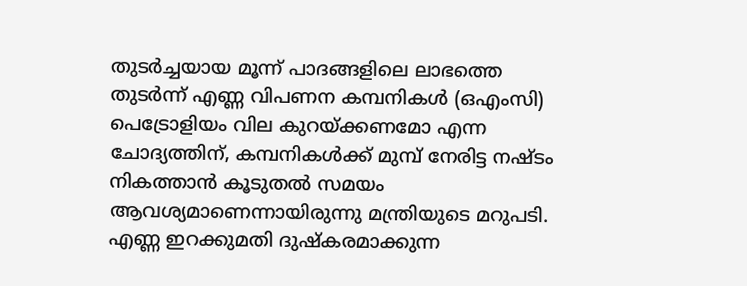തുടർച്ചയായ മൂന്ന് പാദങ്ങളിലെ ലാഭത്തെ തുടർന്ന് എണ്ണ വിപണന കമ്പനികൾ (ഒഎംസി) പെട്രോളിയം വില കുറയ്ക്കണമോ എന്ന ചോദ്യത്തിന്, കമ്പനികള്‍ക്ക് മുമ്പ് നേരിട്ട നഷ്ടം നികത്താൻ കൂടുതൽ സമയം ആവശ്യമാണെന്നായിരുന്നു മന്ത്രിയുടെ മറുപടി. എണ്ണ ഇറക്കുമതി ദുഷ്കരമാക്കുന്ന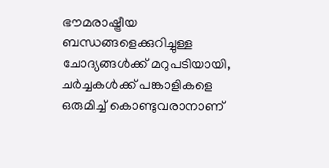ഭൗമരാഷ്ട്രീയ ബന്ധങ്ങളെക്കുറിച്ചുള്ള ചോദ്യങ്ങൾക്ക് മറുപടിയായി, ചർച്ചകൾക്ക് പങ്കാളികളെ ഒരുമിച്ച് കൊണ്ടുവരാനാണ്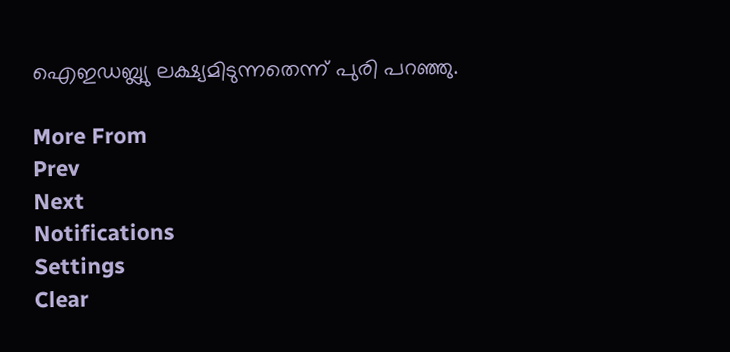ഐഇഡബ്ല്യു ലക്ഷ്യമിടുന്നതെന്ന് പുരി പറഞ്ഞു.

More From
Prev
Next
Notifications
Settings
Clear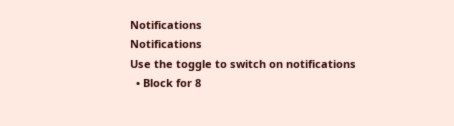Notifications
Notifications
Use the toggle to switch on notifications
  • Block for 8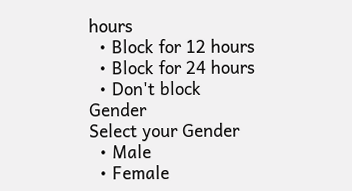hours
  • Block for 12 hours
  • Block for 24 hours
  • Don't block
Gender
Select your Gender
  • Male
  • Female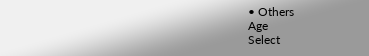• Others
Age
Select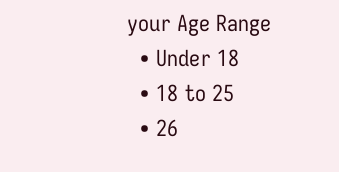your Age Range
  • Under 18
  • 18 to 25
  • 26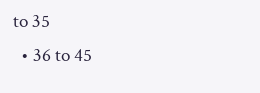to 35
  • 36 to 45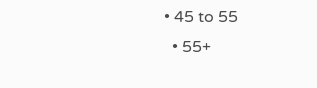• 45 to 55
  • 55+